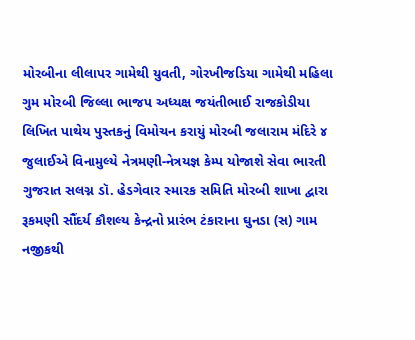મોરબીના લીલાપર ગામેથી યુવતી, ગોરખીજડિયા ગામેથી મહિલા ગુમ મોરબી જિલ્લા ભાજપ અધ્યક્ષ જયંતીભાઈ રાજકોડીયા લિખિત પાથેય પુસ્તકનું વિમોચન કરાયું મોરબી જલારામ મંદિરે ૪ જુલાઈએ વિનામુલ્યે નેત્રમણી-નેત્રયજ્ઞ કેમ્પ યોજાશે સેવા ભારતી ગુજરાત સલગ્ન ડૉ. હેડગેવાર સ્મારક સમિતિ મોરબી શાખા દ્વારા રૂકમણી સૌંદર્ય કૌશલ્ય કેન્દ્રનો પ્રારંભ ટંકારાના ઘુનડા (સ) ગામ નજીકથી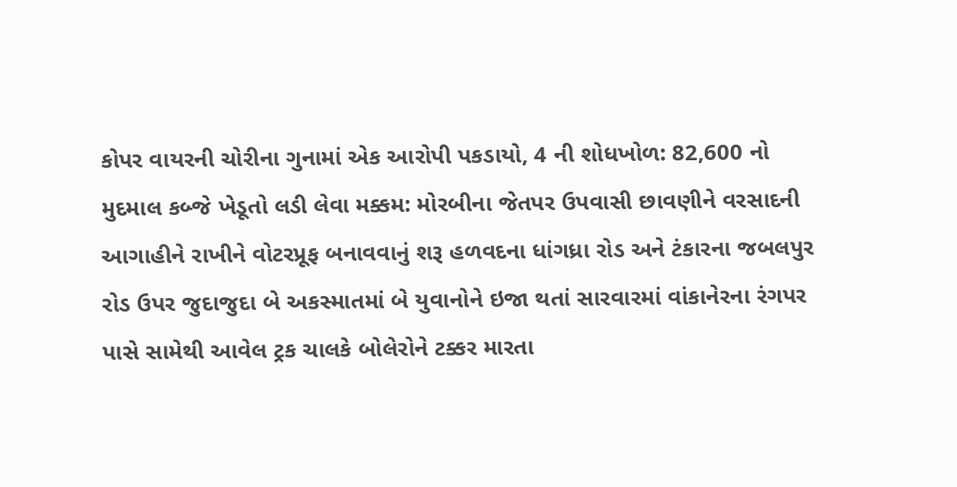કોપર વાયરની ચોરીના ગુનામાં એક આરોપી પકડાયો, 4 ની શોધખોળ: 82,600 નો મુદમાલ કબ્જે ખેડૂતો લડી લેવા મક્કમ: મોરબીના જેતપર ઉપવાસી છાવણીને વરસાદની આગાહીને રાખીને વોટરપ્રૂફ બનાવવાનું શરૂ હળવદના ધાંગધ્રા રોડ અને ટંકારના જબલપુર રોડ ઉપર જુદાજુદા બે અકસ્માતમાં બે યુવાનોને ઇજા થતાં સારવારમાં વાંકાનેરના રંગપર પાસે સામેથી આવેલ ટ્રક ચાલકે બોલેરોને ટક્કર મારતા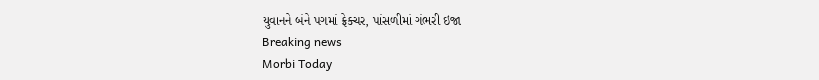યુવાનને બંને પગમાં ફ્રેક્ચર, પાંસળીમાં ગંભરી ઇજા
Breaking news
Morbi Today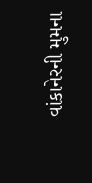વાંકાનેરની મુમના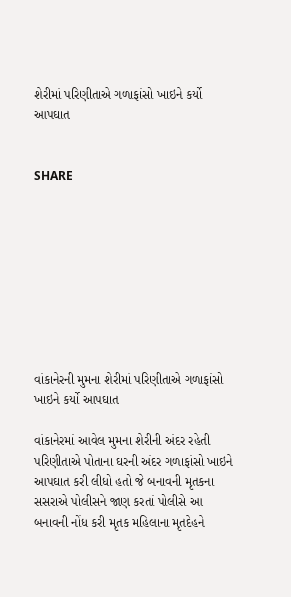શેરીમાં પરિણીતાએ ગળાફાંસો ખાઇને કર્યો આપઘાત


SHARE









વાંકાનેરની મુમના શેરીમાં પરિણીતાએ ગળાફાંસો ખાઇને કર્યો આપઘાત

વાંકાનેરમાં આવેલ મુમના શેરીની અંદર રહેતી પરિણીતાએ પોતાના ઘરની અંદર ગળાફાંસો ખાઇને આપઘાત કરી લીધો હતો જે બનાવની મૃતકના સસરાએ પોલીસને જાણ કરતાં પોલીસે આ બનાવની નોંધ કરી મૃતક મહિલાના મૃતદેહને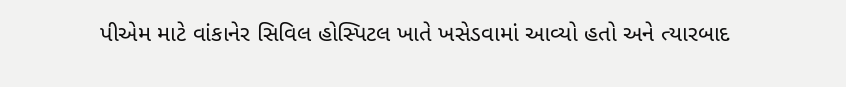પીએમ માટે વાંકાનેર સિવિલ હોસ્પિટલ ખાતે ખસેડવામાં આવ્યો હતો અને ત્યારબાદ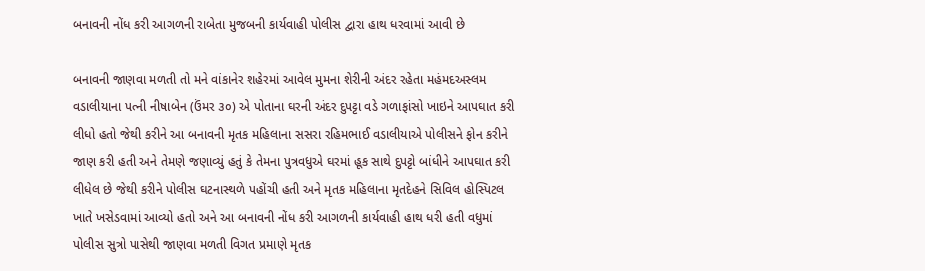બનાવની નોંધ કરી આગળની રાબેતા મુજબની કાર્યવાહી પોલીસ દ્વારા હાથ ધરવામાં આવી છે

બનાવની જાણવા મળતી તો મને વાંકાનેર શહેરમાં આવેલ મુમના શેરીની અંદર રહેતા મહંમદઅસ્લમ વડાલીયાના પત્ની નીષાબેન (ઉંમર ૩૦) એ પોતાના ઘરની અંદર દુપટ્ટા વડે ગળાફાંસો ખાઇને આપઘાત કરી લીધો હતો જેથી કરીને આ બનાવની મૃતક મહિલાના સસરા રહિમભાઈ વડાલીયાએ પોલીસને ફોન કરીને જાણ કરી હતી અને તેમણે જણાવ્યું હતું કે તેમના પુત્રવધુએ ઘરમાં હૂક સાથે દુપટ્ટો બાંધીને આપઘાત કરી લીધેલ છે જેથી કરીને પોલીસ ઘટનાસ્થળે પહોંચી હતી અને મૃતક મહિલાના મૃતદેહને સિવિલ હોસ્પિટલ ખાતે ખસેડવામાં આવ્યો હતો અને આ બનાવની નોંધ કરી આગળની કાર્યવાહી હાથ ધરી હતી વધુમાં પોલીસ સુત્રો પાસેથી જાણવા મળતી વિગત પ્રમાણે મૃતક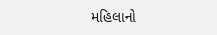મહિલાનો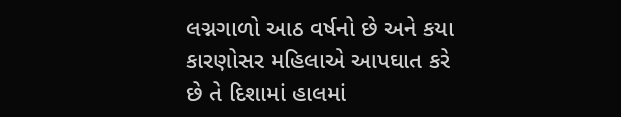લગ્નગાળો આઠ વર્ષનો છે અને કયા કારણોસર મહિલાએ આપઘાત કરે છે તે દિશામાં હાલમાં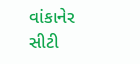વાંકાનેર સીટી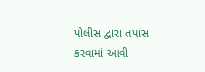પોલીસ દ્વારા તપાસ કરવામાં આવી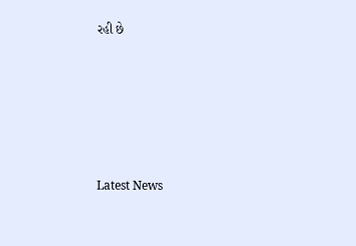રહી છે






Latest News